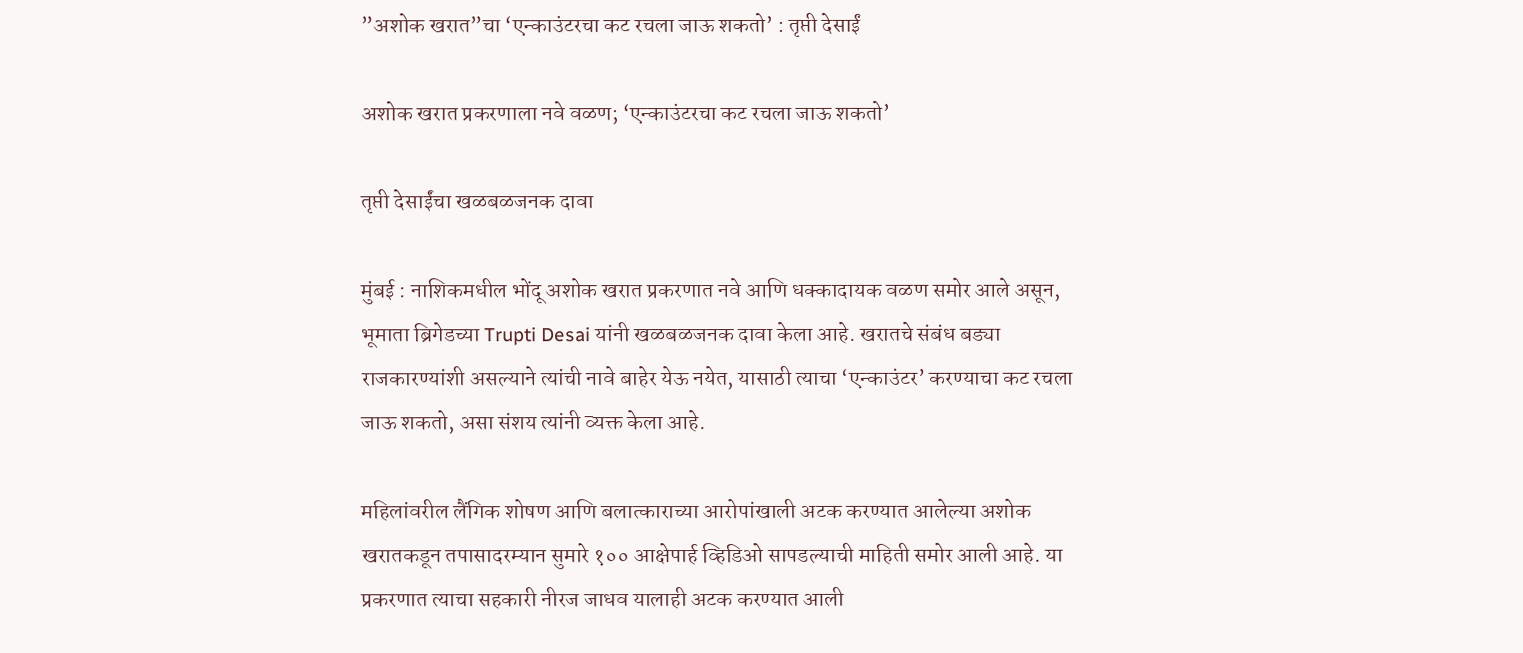”अशोक खरात”चा ‘एन्काउंटरचा कट रचला जाऊ शकतो’ : तृप्ती देसाईं

अशोक खरात प्रकरणाला नवे वळण; ‘एन्काउंटरचा कट रचला जाऊ शकतो’

तृप्ती देसाईंचा खळबळजनक दावा

मुंबई : नाशिकमधील भोंदू अशोक खरात प्रकरणात नवे आणि धक्कादायक वळण समोर आले असून, भूमाता ब्रिगेडच्या Trupti Desai यांनी खळबळजनक दावा केला आहे. खरातचे संबंध बड्या राजकारण्यांशी असल्याने त्यांची नावे बाहेर येऊ नयेत, यासाठी त्याचा ‘एन्काउंटर’ करण्याचा कट रचला जाऊ शकतो, असा संशय त्यांनी व्यक्त केला आहे.

महिलांवरील लैंगिक शोषण आणि बलात्काराच्या आरोपांखाली अटक करण्यात आलेल्या अशोक खरातकडून तपासादरम्यान सुमारे १०० आक्षेपार्ह व्हिडिओ सापडल्याची माहिती समोर आली आहे. या प्रकरणात त्याचा सहकारी नीरज जाधव यालाही अटक करण्यात आली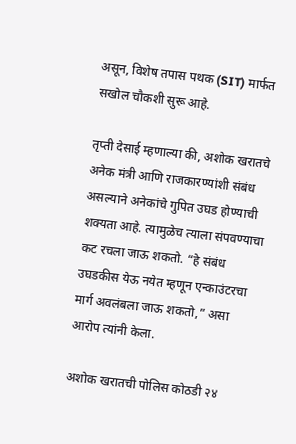असून, विशेष तपास पथक (SIT) मार्फत सखोल चौकशी सुरू आहे.

तृप्ती देसाई म्हणाल्या की, अशोक खरातचे अनेक मंत्री आणि राजकारण्यांशी संबंध असल्याने अनेकांचे गुपित उघड होण्याची शक्यता आहे. त्यामुळेच त्याला संपवण्याचा कट रचला जाऊ शकतो. “हे संबंध उघडकीस येऊ नयेत म्हणून एन्काउंटरचा मार्ग अवलंबला जाऊ शकतो,” असा आरोप त्यांनी केला.

अशोक खरातची पोलिस कोठडी २४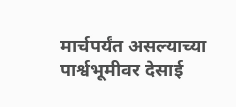मार्चपर्यंत असल्याच्या पार्श्वभूमीवर देसाई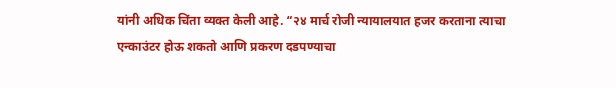यांनी अधिक चिंता व्यक्त केली आहे. “२४ मार्च रोजी न्यायालयात हजर करताना त्याचा एन्काउंटर होऊ शकतो आणि प्रकरण दडपण्याचा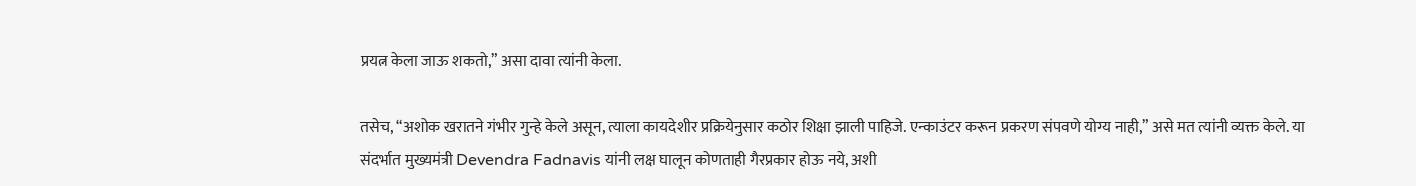प्रयत्न केला जाऊ शकतो,” असा दावा त्यांनी केला.

तसेच, “अशोक खरातने गंभीर गुन्हे केले असून, त्याला कायदेशीर प्रक्रियेनुसार कठोर शिक्षा झाली पाहिजे. एन्काउंटर करून प्रकरण संपवणे योग्य नाही,” असे मत त्यांनी व्यक्त केले. या संदर्भात मुख्यमंत्री Devendra Fadnavis यांनी लक्ष घालून कोणताही गैरप्रकार होऊ नये, अशी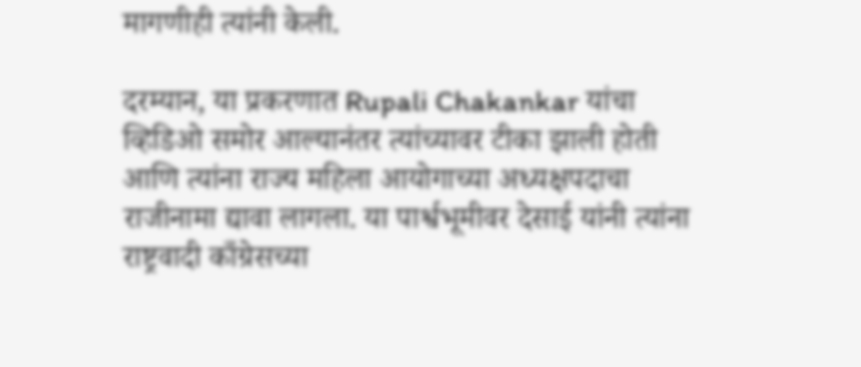मागणीही त्यांनी केली.

दरम्यान, या प्रकरणात Rupali Chakankar यांचा व्हिडिओ समोर आल्यानंतर त्यांच्यावर टीका झाली होती आणि त्यांना राज्य महिला आयोगाच्या अध्यक्षपदाचा राजीनामा द्यावा लागला. या पार्श्वभूमीवर देसाई यांनी त्यांना राष्ट्रवादी काँग्रेसच्या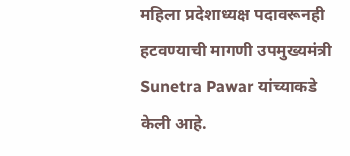महिला प्रदेशाध्यक्ष पदावरूनही हटवण्याची मागणी उपमुख्यमंत्री Sunetra Pawar यांच्याकडे केली आहे.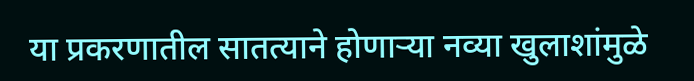या प्रकरणातील सातत्याने होणाऱ्या नव्या खुलाशांमुळे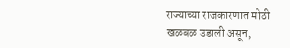राज्याच्या राजकारणात मोठी खळबळ उडाली असून,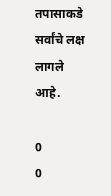तपासाकडे सर्वांचे लक्ष लागले आहे.

0
0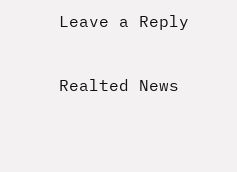Leave a Reply

Realted News